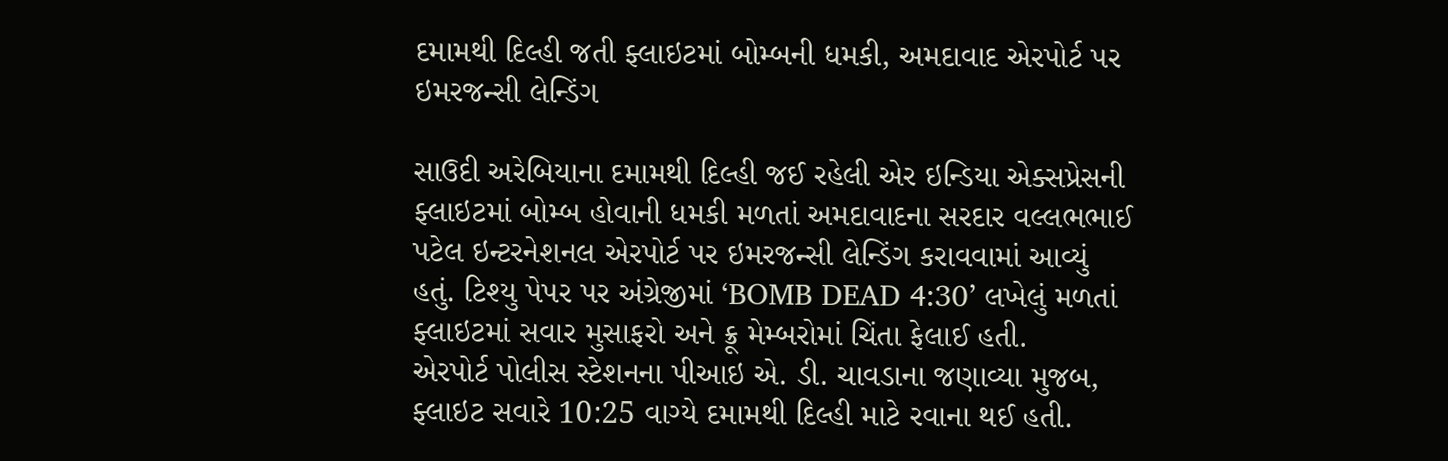દમામથી દિલ્હી જતી ફ્લાઇટમાં બોમ્બની ધમકી, અમદાવાદ એરપોર્ટ પર ઇમરજન્સી લેન્ડિંગ

સાઉદી અરેબિયાના દમામથી દિલ્હી જઈ રહેલી એર ઇન્ડિયા એક્સપ્રેસની ફ્લાઇટમાં બોમ્બ હોવાની ધમકી મળતાં અમદાવાદના સરદાર વલ્લભભાઈ પટેલ ઇન્ટરનેશનલ એરપોર્ટ પર ઇમરજન્સી લેન્ડિંગ કરાવવામાં આવ્યું હતું. ટિશ્યુ પેપર પર અંગ્રેજીમાં ‘BOMB DEAD 4:30’ લખેલું મળતાં ફ્લાઇટમાં સવાર મુસાફરો અને ક્રૂ મેમ્બરોમાં ચિંતા ફેલાઈ હતી.
એરપોર્ટ પોલીસ સ્ટેશનના પીઆઇ એ. ડી. ચાવડાના જણાવ્યા મુજબ, ફ્લાઇટ સવારે 10:25 વાગ્યે દમામથી દિલ્હી માટે રવાના થઈ હતી.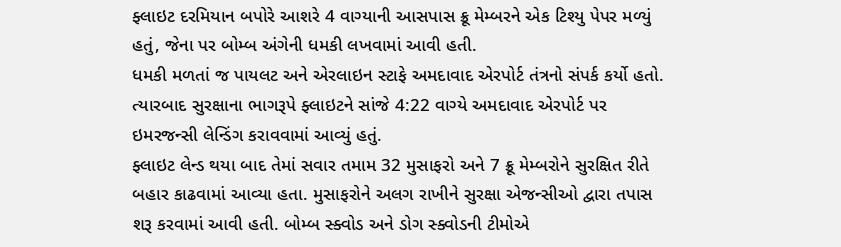ફ્લાઇટ દરમિયાન બપોરે આશરે 4 વાગ્યાની આસપાસ ક્રૂ મેમ્બરને એક ટિશ્યુ પેપર મળ્યું હતું, જેના પર બોમ્બ અંગેની ધમકી લખવામાં આવી હતી.
ધમકી મળતાં જ પાયલટ અને એરલાઇન સ્ટાફે અમદાવાદ એરપોર્ટ તંત્રનો સંપર્ક કર્યો હતો. ત્યારબાદ સુરક્ષાના ભાગરૂપે ફ્લાઇટને સાંજે 4:22 વાગ્યે અમદાવાદ એરપોર્ટ પર ઇમરજન્સી લેન્ડિંગ કરાવવામાં આવ્યું હતું.
ફ્લાઇટ લેન્ડ થયા બાદ તેમાં સવાર તમામ 32 મુસાફરો અને 7 ક્રૂ મેમ્બરોને સુરક્ષિત રીતે બહાર કાઢવામાં આવ્યા હતા. મુસાફરોને અલગ રાખીને સુરક્ષા એજન્સીઓ દ્વારા તપાસ શરૂ કરવામાં આવી હતી. બોમ્બ સ્ક્વોડ અને ડોગ સ્ક્વોડની ટીમોએ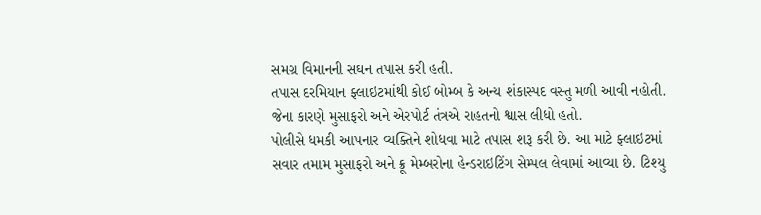સમગ્ર વિમાનની સઘન તપાસ કરી હતી.
તપાસ દરમિયાન ફ્લાઇટમાંથી કોઈ બોમ્બ કે અન્ય શંકાસ્પદ વસ્તુ મળી આવી નહોતી. જેના કારણે મુસાફરો અને એરપોર્ટ તંત્રએ રાહતનો શ્વાસ લીધો હતો.
પોલીસે ધમકી આપનાર વ્યક્તિને શોધવા માટે તપાસ શરૂ કરી છે. આ માટે ફ્લાઇટમાં સવાર તમામ મુસાફરો અને ક્રૂ મેમ્બરોના હેન્ડરાઇટિંગ સેમ્પલ લેવામાં આવ્યા છે. ટિશ્યુ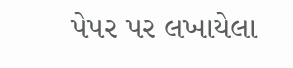પેપર પર લખાયેલા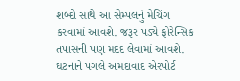શબ્દો સાથે આ સેમ્પલનું મેચિંગ કરવામાં આવશે. જરૂર પડ્યે ફોરેન્સિક તપાસની પણ મદદ લેવામાં આવશે.
ઘટનાને પગલે અમદાવાદ એરપોર્ટ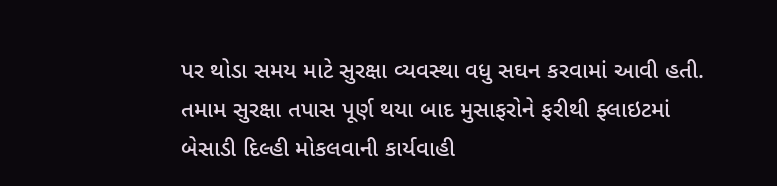પર થોડા સમય માટે સુરક્ષા વ્યવસ્થા વધુ સઘન કરવામાં આવી હતી. તમામ સુરક્ષા તપાસ પૂર્ણ થયા બાદ મુસાફરોને ફરીથી ફ્લાઇટમાં બેસાડી દિલ્હી મોકલવાની કાર્યવાહી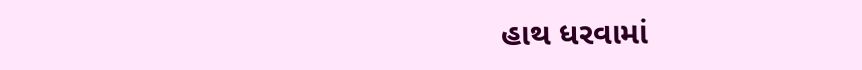હાથ ધરવામાં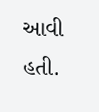આવી હતી.